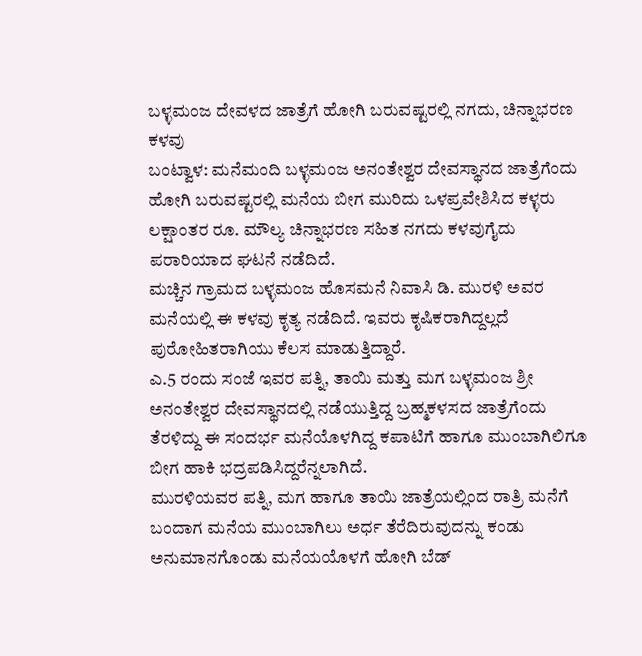ಬಳ್ಳಮಂಜ ದೇವಳದ ಜಾತ್ರೆಗೆ ಹೋಗಿ ಬರುವಷ್ಟರಲ್ಲಿ ನಗದು, ಚಿನ್ನಾಭರಣ ಕಳವು
ಬಂಟ್ವಾಳ: ಮನೆಮಂದಿ ಬಳ್ಳಮಂಜ ಅನಂತೇಶ್ವರ ದೇವಸ್ಥಾನದ ಜಾತ್ರೆಗೆಂದು ಹೋಗಿ ಬರುವಷ್ಟರಲ್ಲಿ ಮನೆಯ ಬೀಗ ಮುರಿದು ಒಳಪ್ರವೇಶಿಸಿದ ಕಳ್ಳರು ಲಕ್ಷಾಂತರ ರೂ. ಮೌಲ್ಯ ಚಿನ್ನಾಭರಣ ಸಹಿತ ನಗದು ಕಳವುಗೈದು ಪರಾರಿಯಾದ ಘಟನೆ ನಡೆದಿದೆ.
ಮಚ್ಚಿನ ಗ್ರಾಮದ ಬಳ್ಳಮಂಜ ಹೊಸಮನೆ ನಿವಾಸಿ ಡಿ. ಮುರಳಿ ಅವರ ಮನೆಯಲ್ಲಿ ಈ ಕಳವು ಕೃತ್ಯ ನಡೆದಿದೆ. ಇವರು ಕೃಷಿಕರಾಗಿದ್ದಲ್ಲದೆ ಪುರೋಹಿತರಾಗಿಯು ಕೆಲಸ ಮಾಡುತ್ತಿದ್ದಾರೆ.
ಎ.5 ರಂದು ಸಂಜೆ ಇವರ ಪತ್ನಿ, ತಾಯಿ ಮತ್ತು ಮಗ ಬಳ್ಳಮಂಜ ಶ್ರೀ ಅನಂತೇಶ್ವರ ದೇವಸ್ಥಾನದಲ್ಲಿ ನಡೆಯುತ್ತಿದ್ದ ಬ್ರಹ್ಮಕಳಸದ ಜಾತ್ರೆಗೆಂದು ತೆರಳಿದ್ದು ಈ ಸಂದರ್ಭ ಮನೆಯೊಳಗಿದ್ದ ಕಪಾಟಿಗೆ ಹಾಗೂ ಮುಂಬಾಗಿಲಿಗೂ ಬೀಗ ಹಾಕಿ ಭದ್ರಪಡಿಸಿದ್ದರೆನ್ನಲಾಗಿದೆ.
ಮುರಳಿಯವರ ಪತ್ನಿ, ಮಗ ಹಾಗೂ ತಾಯಿ ಜಾತ್ರೆಯಲ್ಲಿಂದ ರಾತ್ರಿ ಮನೆಗೆ ಬಂದಾಗ ಮನೆಯ ಮುಂಬಾಗಿಲು ಅರ್ಧ ತೆರೆದಿರುವುದನ್ನು ಕಂಡು ಅನುಮಾನಗೊಂಡು ಮನೆಯಯೊಳಗೆ ಹೋಗಿ ಬೆಡ್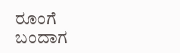ರೂಂಗೆ ಬಂದಾಗ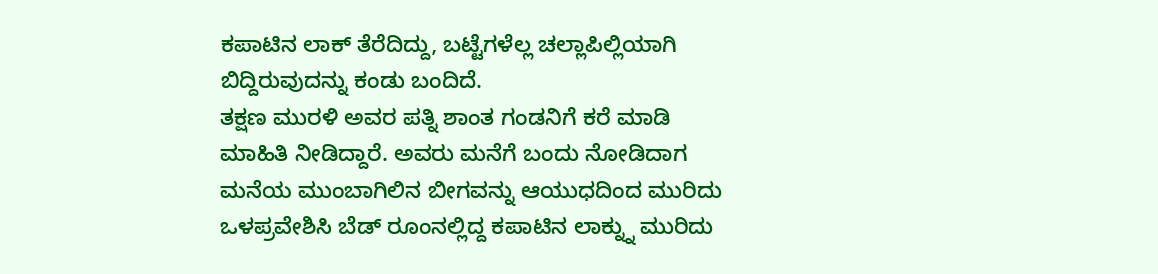ಕಪಾಟಿನ ಲಾಕ್ ತೆರೆದಿದ್ದು, ಬಟ್ಟೆಗಳೆಲ್ಲ ಚಲ್ಲಾಪಿಲ್ಲಿಯಾಗಿ ಬಿದ್ದಿರುವುದನ್ನು ಕಂಡು ಬಂದಿದೆ.
ತಕ್ಷಣ ಮುರಳಿ ಅವರ ಪತ್ನಿ ಶಾಂತ ಗಂಡನಿಗೆ ಕರೆ ಮಾಡಿ ಮಾಹಿತಿ ನೀಡಿದ್ದಾರೆ. ಅವರು ಮನೆಗೆ ಬಂದು ನೋಡಿದಾಗ ಮನೆಯ ಮುಂಬಾಗಿಲಿನ ಬೀಗವನ್ನು ಆಯುಧದಿಂದ ಮುರಿದು ಒಳಪ್ರವೇಶಿಸಿ ಬೆಡ್ ರೂಂನಲ್ಲಿದ್ದ ಕಪಾಟಿನ ಲಾಕ್ನ್ನು ಮುರಿದು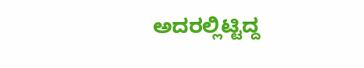ಅದರಲ್ಲಿಟ್ಟಿದ್ದ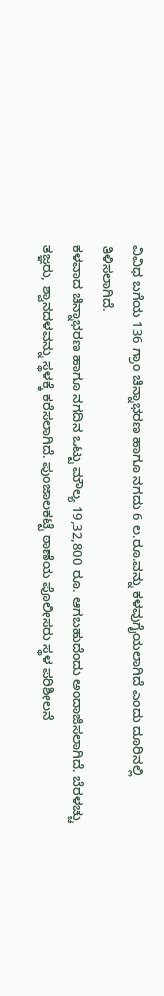ವಿವಿಧ ಬಗೆಯ 136 ಗ್ರಾಂ ಚಿನ್ನಾಭರಣ ಹಾಗೂ ನಗದು 6 ಲ.ರೂ.ವನ್ನು ಕಳವುಗೈಯಲಾಗಿದೆ ಎಂದು ದೂರಿನಲ್ಲಿ ತಿಳಿಸಲಾಗಿದೆ.
ಕಳವಾದ ಚಿನ್ನಾಭರಣ ಹಾಗೂ ನಗದಿನ ಒಟ್ಟು ಮೌಲ್ಯ 19,32,800 ರೂ. ಆಗಬಹುದೆಂದು ಅಂದಾಜಿಸಲಾಗಿದೆ. ಬೆರಳಚ್ಚು ತಜ್ಞರು, ಶ್ವಾನದಳವನ್ನು ಸ್ಥಳಕ್ಕೆ ಕರೆಸಲಾಗಿದೆ. ಪುಂಜಾಲಕಟ್ಟೆ ಠಾಣೆಯ ಪೊಲೀಸರು ಸ್ಥಳ ಪರಿಶೀಲನೆ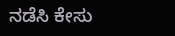ನಡೆಸಿ ಕೇಸು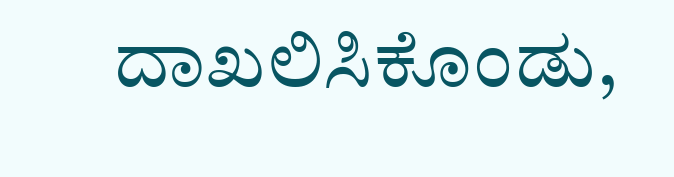ದಾಖಲಿಸಿಕೊಂಡು,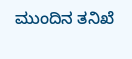ಮುಂದಿನ ತನಿಖೆ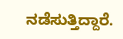ನಡೆಸುತ್ತಿದ್ದಾರೆ.